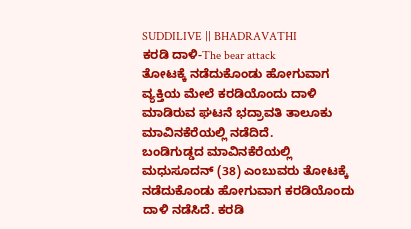SUDDILIVE || BHADRAVATHI
ಕರಡಿ ದಾಳಿ-The bear attack
ತೋಟಕ್ಕೆ ನಡೆದುಕೊಂಡು ಹೋಗುವಾಗ ವ್ಯಕ್ತಿಯ ಮೇಲೆ ಕರಡಿಯೊಂದು ದಾಳಿ ಮಾಡಿರುವ ಘಟನೆ ಭದ್ರಾವತಿ ತಾಲೂಕು ಮಾವಿನಕೆರೆಯಲ್ಲಿ ನಡೆದಿದೆ.
ಬಂಡಿಗುಡ್ಡದ ಮಾವಿನಕೆರೆಯಲ್ಲಿ ಮಧುಸೂದನ್ (38) ಎಂಬುವರು ತೋಟಕ್ಕೆ ನಡೆದುಕೊಂಡು ಹೋಗುವಾಗ ಕರಡಿಯೊಂದು ದಾಳಿ ನಡೆಸಿದೆ. ಕರಡಿ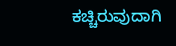ಕಚ್ಚಿರುವುದಾಗಿ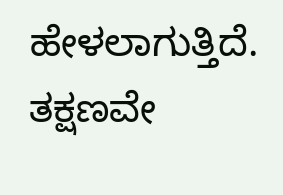ಹೇಳಲಾಗುತ್ತಿದೆ. ತಕ್ಷಣವೇ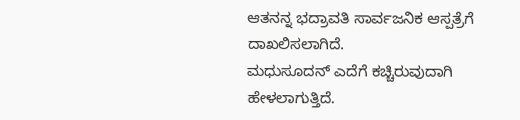ಆತನನ್ನ ಭದ್ರಾವತಿ ಸಾರ್ವಜನಿಕ ಆಸ್ಪತ್ರೆಗೆ ದಾಖಲಿಸಲಾಗಿದೆ.
ಮಧುಸೂದನ್ ಎದೆಗೆ ಕಚ್ಚಿರುವುದಾಗಿ ಹೇಳಲಾಗುತ್ತಿದೆ.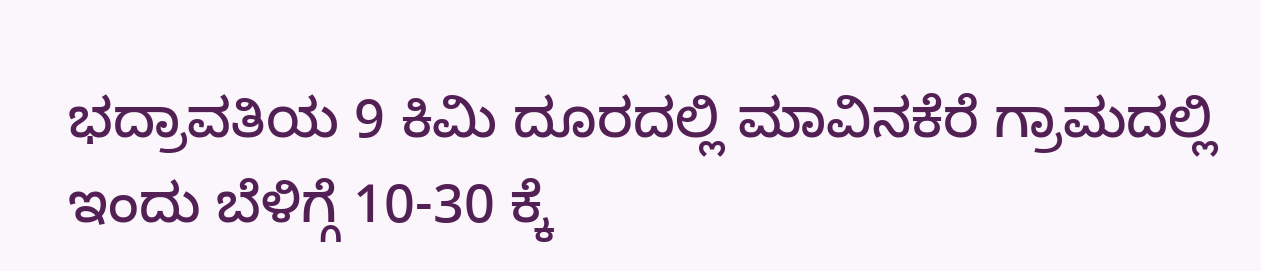ಭದ್ರಾವತಿಯ 9 ಕಿಮಿ ದೂರದಲ್ಲಿ ಮಾವಿನಕೆರೆ ಗ್ರಾಮದಲ್ಲಿ ಇಂದು ಬೆಳಿಗ್ಗೆ 10-30 ಕ್ಕೆ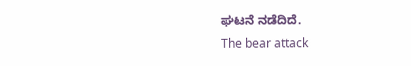ಘಟನೆ ನಡೆದಿದೆ.
The bear attack